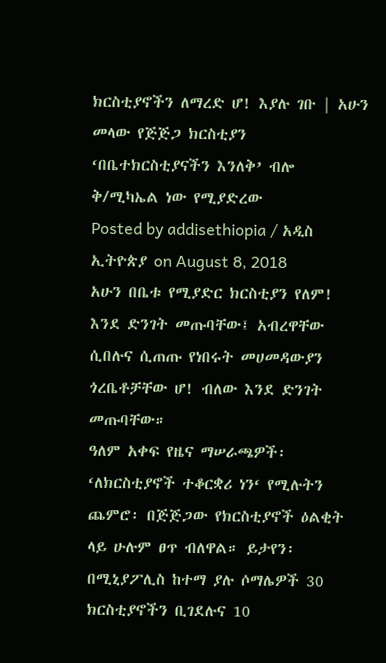ክርስቲያኖችን ለማረድ ሆ! እያሉ ገቡ | አሁን መላው የጅጅጋ ክርስቲያን ‘በቤተክርስቲያናችን እንለቅ’ ብሎ ቅ/ሚካኤል ነው የሚያድረው
Posted by addisethiopia / አዲስ ኢትዮጵያ on August 8, 2018
አሁን በቤቱ የሚያድር ክርስቲያን የለም! እንደ ድንገት መጡባቸው፤ አብረዋቸው ሲበሉና ሲጠጡ የነበሩት መሀመዳውያን ጎረቤቶቻቸው ሆ! ብለው እንደ ድንገት መጡባቸው።
ዓለም አቀፍ የዜና ማሠራጫዎች፡ ‘ለክርስቲያኖች ተቆርቋሪ ነን‘ የሚሉትን ጨምሮ፡ በጅጅጋው የክርስቲያኖች ዕልቂት ላይ ሁሉም ፀጥ ብለዋል። ይታየን፡ በሚኒያፖሊስ ከተማ ያሉ ሶማሌዎች 30 ክርስቲያኖችን ቢገደሉና 10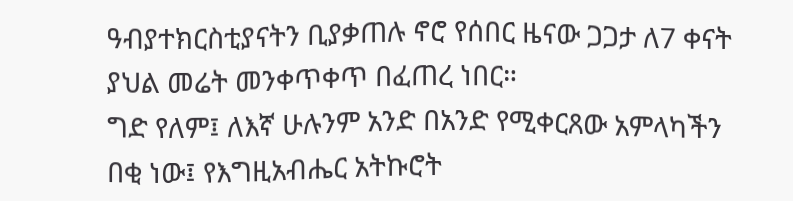ዓብያተክርስቲያናትን ቢያቃጠሉ ኖሮ የሰበር ዜናው ጋጋታ ለ7 ቀናት ያህል መሬት መንቀጥቀጥ በፈጠረ ነበር።
ግድ የለም፤ ለእኛ ሁሉንም አንድ በአንድ የሚቀርጸው አምላካችን በቂ ነው፤ የእግዚአብሔር አትኩሮት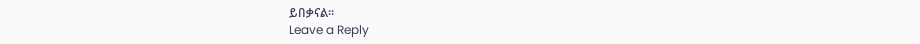ይበቃናል።
Leave a Reply